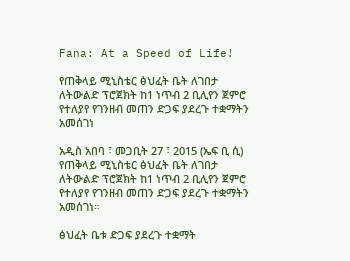Fana: At a Speed of Life!

የጠቅላይ ሚኒስቴር ፅህፈት ቤት ለገበታ ለትውልድ ፕሮጀክት ከ1 ነጥብ 2 ቢሊየን ጀምሮ የተለያየ የገንዘብ መጠን ድጋፍ ያደረጉ ተቋማትን አመሰገነ

አዲስ አበባ ፣ መጋቢት 27 ፣ 2015 (ኤፍ ቢ ሲ) የጠቅላይ ሚኒስቴር ፅህፈት ቤት ለገበታ ለትውልድ ፕሮጀክት ከ1 ነጥብ 2 ቢሊየን ጀምሮ የተለያየ የገንዘብ መጠን ድጋፍ ያደረጉ ተቋማትን አመሰገነ።

ፅህፈት ቤቱ ድጋፍ ያደረጉ ተቋማት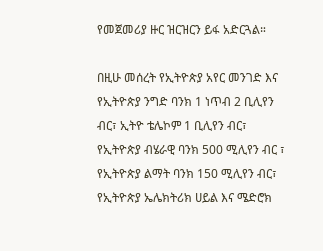የመጀመሪያ ዙር ዝርዝርን ይፋ አድርጓል።

በዚሁ መሰረት የኢትዮጵያ አየር መንገድ እና የኢትዮጵያ ንግድ ባንክ 1 ነጥብ 2 ቢሊየን ብር፣ ኢትዮ ቴሌኮም 1 ቢሊየን ብር፣ የኢትዮጵያ ብሄራዊ ባንክ 500 ሚሊየን ብር ፣ የኢትዮጵያ ልማት ባንክ 150 ሚሊየን ብር፣ የኢትዮጵያ ኤሌክትሪክ ሀይል እና ሜድሮክ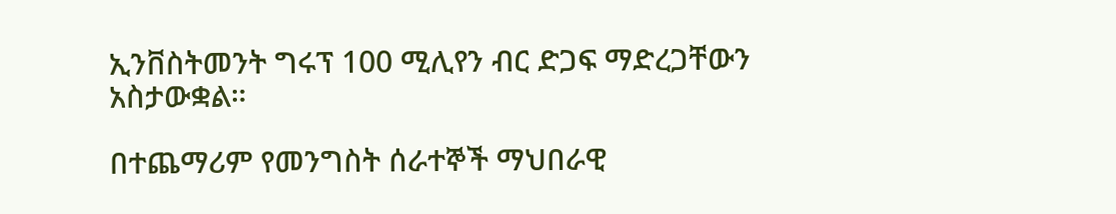ኢንቨስትመንት ግሩፕ 100 ሚሊየን ብር ድጋፍ ማድረጋቸውን አስታውቋል።

በተጨማሪም የመንግስት ሰራተኞች ማህበራዊ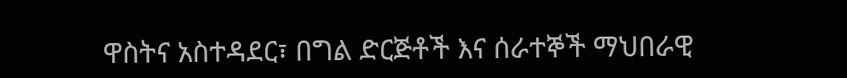ዋስትና አስተዳደር፣ በግል ድርጅቶች እና ሰራተኞች ማህበራዊ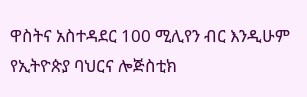ዋስትና አስተዳደር 100 ሚሊየን ብር እንዲሁም የኢትዮጵያ ባህርና ሎጅስቲክ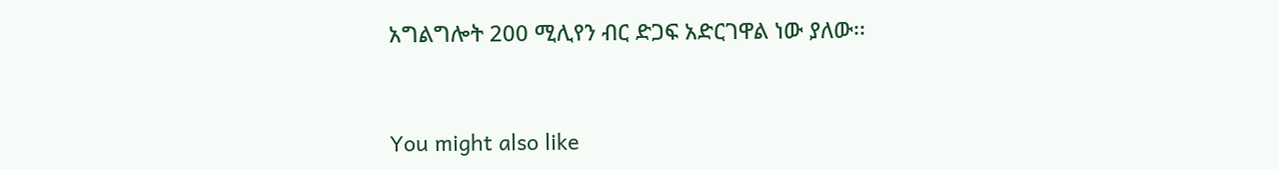አግልግሎት 200 ሚሊየን ብር ድጋፍ አድርገዋል ነው ያለው፡፡



You might also like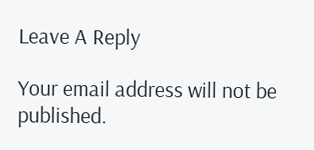Leave A Reply

Your email address will not be published.